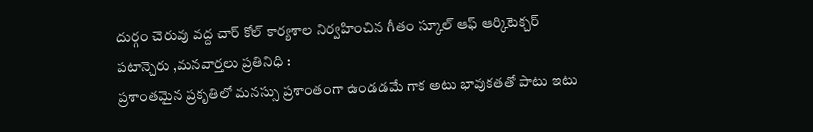దుర్గం చెరువు వద్ద చార్ కోల్ కార్యశాల నిర్వహించిన గీతం స్కూల్ ఆఫ్ ఆర్కిటెక్చర్
పటాన్చెరు ,మనవార్తలు ప్రతినిధి :
ప్రశాంతమైన ప్రకృతిలో మనస్సు ప్రశాంతంగా ఉండడమే గాక అటు భావుకతతో పాటు ఇటు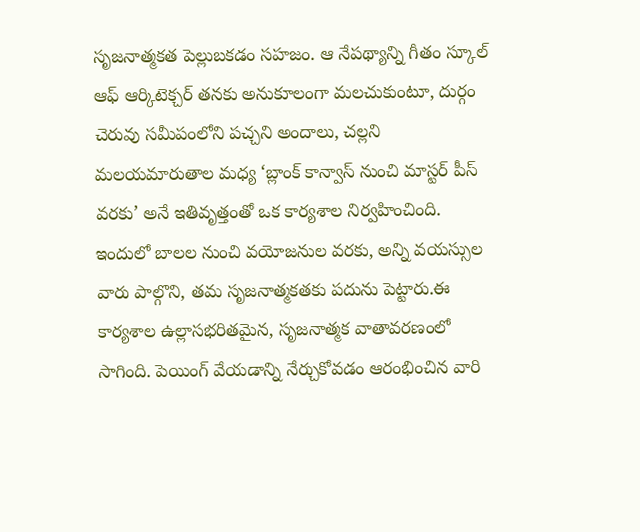సృజనాత్మకత పెల్లుబకడం సహజం. ఆ నేపథ్యాన్ని గీతం స్కూల్ ఆఫ్ ఆర్కిటెక్చర్ తనకు అనుకూలంగా మలచుకుంటూ, దుర్గం చెరువు సమీపంలోని పచ్చని అందాలు, చల్లని మలయమారుతాల మధ్య ‘బ్లాంక్ కాన్వాస్ నుంచి మాస్టర్ పీస్ వరకు’ అనే ఇతివృత్తంతో ఒక కార్యశాల నిర్వహించింది. ఇందులో బాలల నుంచి వయోజనుల వరకు, అన్ని వయస్సుల వారు పాల్గొని, తమ సృజనాత్మకతకు పదును పెట్టారు.ఈ కార్యశాల ఉల్లాసభరితమైన, సృజనాత్మక వాతావరణంలో సాగింది. పెయింగ్ వేయడాన్ని నేర్చుకోవడం ఆరంభించిన వారి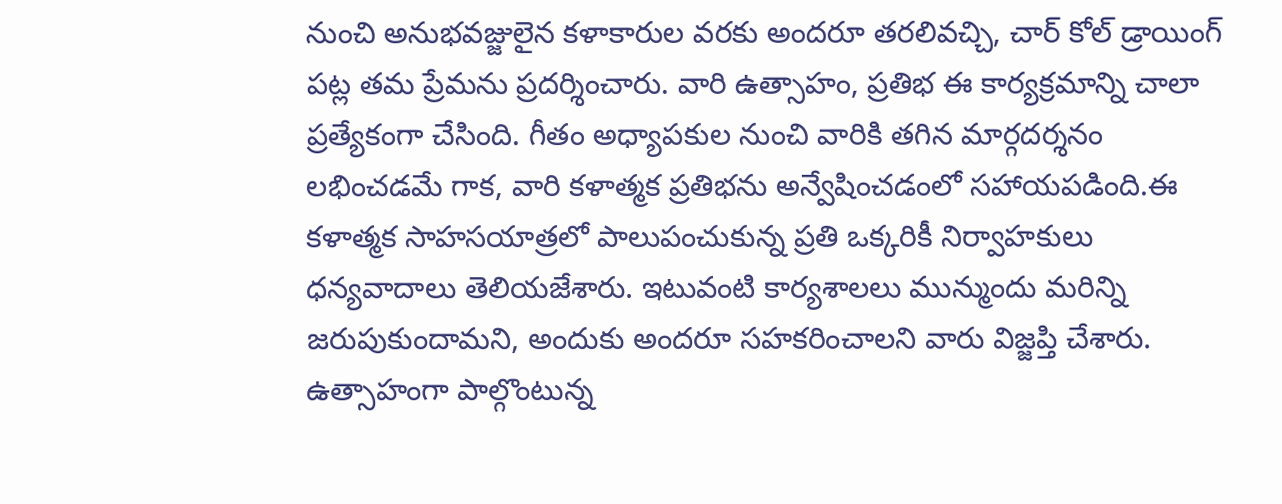నుంచి అనుభవజ్జులైన కళాకారుల వరకు అందరూ తరలివచ్చి, చార్ కోల్ డ్రాయింగ్ పట్ల తమ ప్రేమను ప్రదర్శించారు. వారి ఉత్సాహం, ప్రతిభ ఈ కార్యక్రమాన్ని చాలా ప్రత్యేకంగా చేసింది. గీతం అధ్యాపకుల నుంచి వారికి తగిన మార్గదర్శనం లభించడమే గాక, వారి కళాత్మక ప్రతిభను అన్వేషించడంలో సహాయపడింది.ఈ కళాత్మక సాహసయాత్రలో పాలుపంచుకున్న ప్రతి ఒక్కరికీ నిర్వాహకులు ధన్యవాదాలు తెలియజేశారు. ఇటువంటి కార్యశాలలు మున్ముందు మరిన్ని జరుపుకుందామని, అందుకు అందరూ సహకరించాలని వారు విజ్జప్తి చేశారు.
ఉత్సాహంగా పాల్గొంటున్న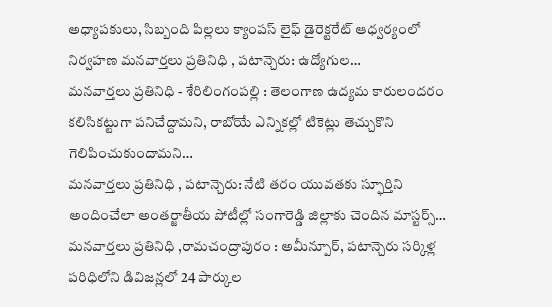అధ్యాపకులు, సిబ్బంది పిల్లలు క్యాంపస్ లైఫ్ డైరెక్టరేట్ ఆధ్వర్యంలో నిర్వహణ మనవార్తలు ప్రతినిధి , పటాన్చెరు: ఉద్యోగుల…
మనవార్తలు ప్రతినిధి - శేరిలింగంపల్లి : తెలంగాణ ఉద్యమ కారులందరం కలిసికట్టుగా పనిచేద్దామని, రాబోయే ఎన్నికల్లో టికెట్లు తెచ్చుకొని గెలిపించుకుందామని…
మనవార్తలు ప్రతినిధి , పటాన్చెరు: నేటి తరం యువతకు స్ఫూర్తిని అందించేలా అంతర్జాతీయ పోటీల్లో సంగారెడ్డి జిల్లాకు చెందిన మాస్టర్స్…
మనవార్తలు ప్రతినిధి ,రామచంద్రాపురం : అమీన్పూర్, పటాన్చెరు సర్కిళ్ల పరిధిలోని డివిజన్లలో 24 పార్కుల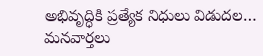అభివృద్ధికి ప్రత్యేక నిధులు విడుదల…
మనవార్తలు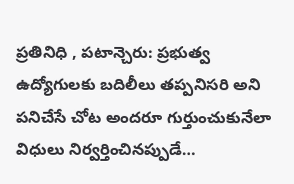ప్రతినిధి , పటాన్చెరు: ప్రభుత్వ ఉద్యోగులకు బదిలీలు తప్పనిసరి అని పనిచేసే చోట అందరూ గుర్తుంచుకునేలా విధులు నిర్వర్తించినప్పుడే…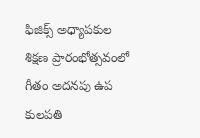ఫిజిక్స్ అధ్యాపకుల శిక్షణ ప్రారంభోత్సవంలో గీతం అదనపు ఉప కులపతి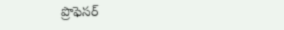ప్రొఫెసర్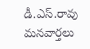డీ.ఎస్.రావు మనవార్తలు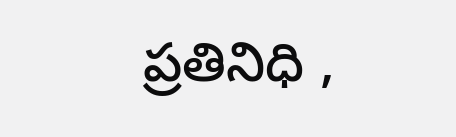ప్రతినిధి ,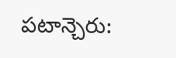పటాన్చెరు: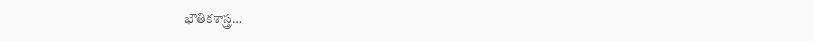భౌతికశాస్త్ర…